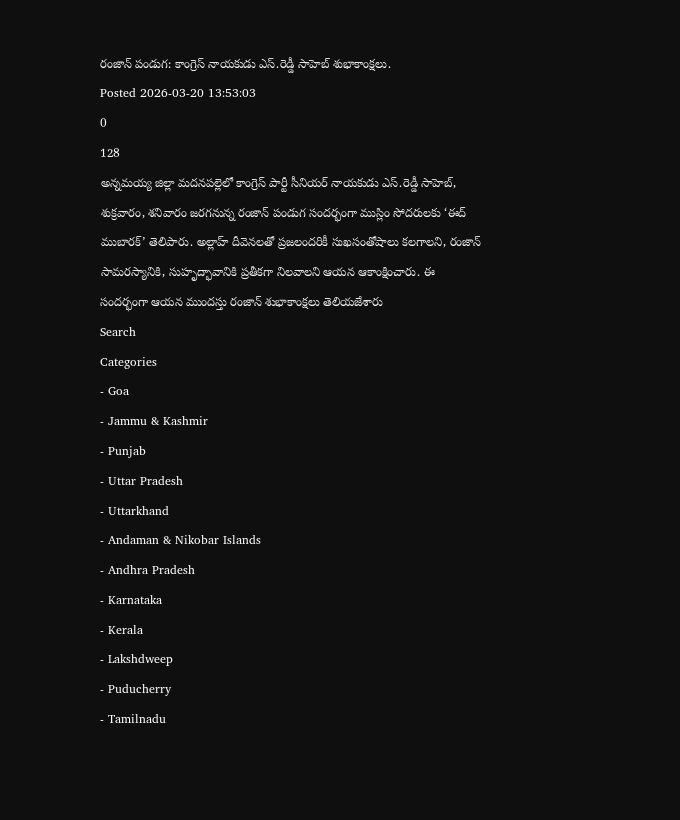రంజాన్ పండుగ: కాంగ్రెస్ నాయకుడు ఎస్.రెడ్డీ సాహెబ్ శుభాకాంక్షలు.
Posted 2026-03-20 13:53:03
0
128
అన్నమయ్య జిల్లా మదనపల్లెలో కాంగ్రెస్ పార్టీ సీనియర్ నాయకుడు ఎస్.రెడ్డీ సాహెబ్, శుక్రవారం, శనివారం జరగనున్న రంజాన్ పండుగ సందర్భంగా ముస్లిం సోదరులకు ‘ఈద్ ముబారక్’ తెలిపారు. అల్లాహ్ దీవెనలతో ప్రజలందరికీ సుఖసంతోషాలు కలగాలని, రంజాన్ సామరస్యానికి, సుహృద్భావానికి ప్రతీకగా నిలవాలని ఆయన ఆకాంక్షించారు. ఈ సందర్భంగా ఆయన ముందస్తు రంజాన్ శుభాకాంక్షలు తెలియజేశారు
Search
Categories
- Goa
- Jammu & Kashmir
- Punjab
- Uttar Pradesh
- Uttarkhand
- Andaman & Nikobar Islands
- Andhra Pradesh
- Karnataka
- Kerala
- Lakshdweep
- Puducherry
- Tamilnadu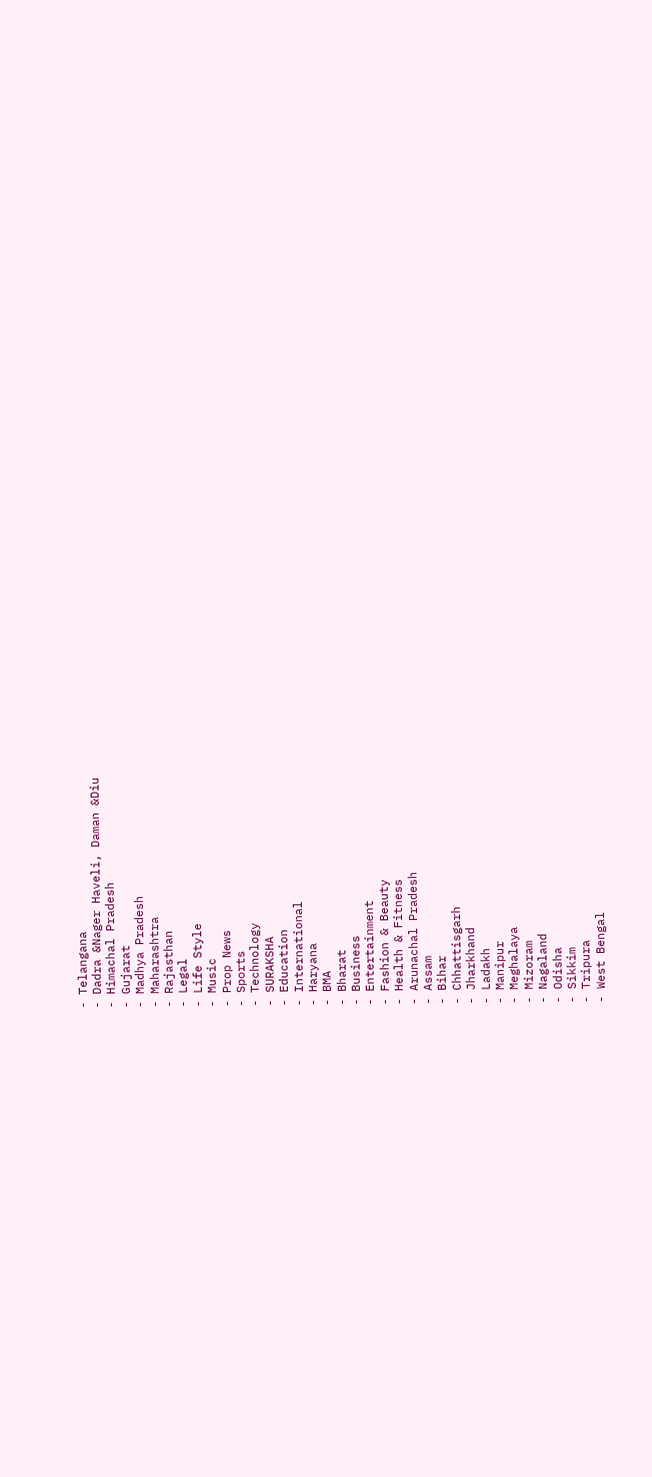- Telangana
- Dadra &Nager Haveli, Daman &Diu
- Himachal Pradesh
- Gujarat
- Madhya Pradesh
- Maharashtra
- Rajasthan
- Legal
- Life Style
- Music
- Prop News
- Sports
- Technology
- SURAKSHA
- Education
- International
- Haryana
- BMA
- Bharat
- Business
- Entertainment
- Fashion & Beauty
- Health & Fitness
- Arunachal Pradesh
- Assam
- Bihar
- Chhattisgarh
- Jharkhand
- Ladakh
- Manipur
- Meghalaya
- Mizoram
- Nagaland
- Odisha
- Sikkim
- Tripura
- West Bengal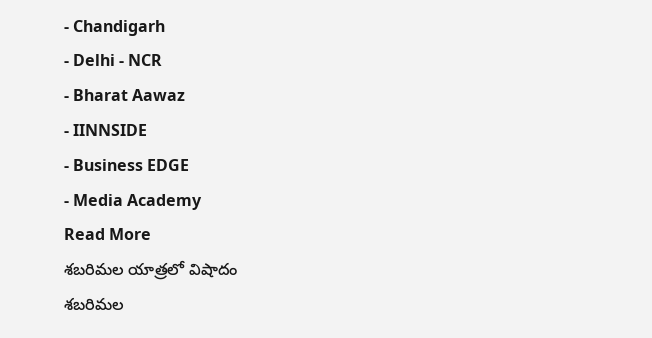- Chandigarh
- Delhi - NCR
- Bharat Aawaz
- IINNSIDE
- Business EDGE
- Media Academy
Read More
శబరిమల యాత్రలో విషాదం
శబరిమల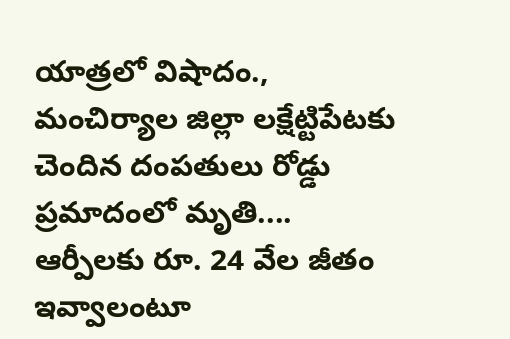యాత్రలో విషాదం., మంచిర్యాల జిల్లా లక్షేట్టిపేటకు చెందిన దంపతులు రోడ్డు ప్రమాదంలో మృతి....
ఆర్పీలకు రూ. 24 వేల జీతం ఇవ్వాలంటూ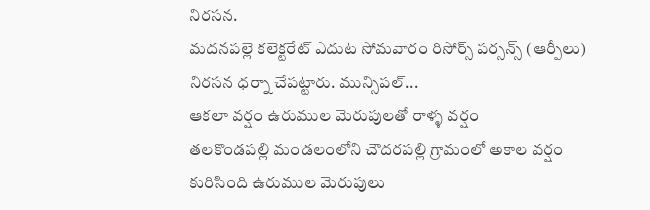నిరసన.
మదనపల్లె కలెక్టరేట్ ఎదుట సోమవారం రిసోర్స్ పర్సన్స్ (ఆర్పీలు) నిరసన ధర్నా చేపట్టారు. మున్సిపల్...
ఆకలా వర్షం ఉరుముల మెరుపులతో రాళ్ళ వర్షం
తలకొండపల్లి మండలంలోని చౌదరపల్లి గ్రామంలో అకాల వర్షం కురిసింది ఉరుముల మెరుపులు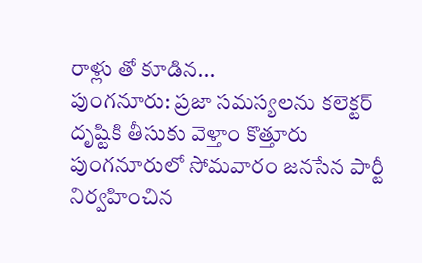రాళ్లు తో కూడిన...
పుంగనూరు: ప్రజా సమస్యలను కలెక్టర్ దృష్టికి తీసుకు వెళ్తాం కొత్తూరు
పుంగనూరులో సోమవారం జనసేన పార్టీ నిర్వహించిన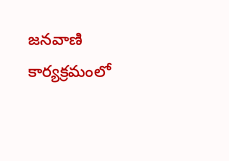జనవాణి కార్యక్రమంలో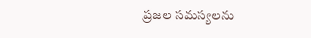ప్రజల సమస్యలను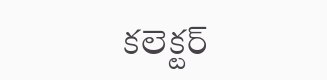కలెక్టర్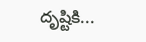దృష్టికి...